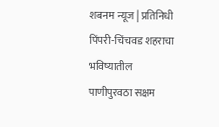शबनम न्यूज | प्रतिनिधी
पिंपरी-चिंचवड शहराचा भविष्यातील पाणीपुरवठा सक्षम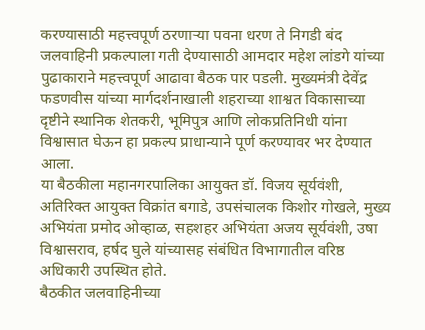करण्यासाठी महत्त्वपूर्ण ठरणाऱ्या पवना धरण ते निगडी बंद जलवाहिनी प्रकल्पाला गती देण्यासाठी आमदार महेश लांडगे यांच्या पुढाकाराने महत्त्वपूर्ण आढावा बैठक पार पडली. मुख्यमंत्री देवेंद्र फडणवीस यांच्या मार्गदर्शनाखाली शहराच्या शाश्वत विकासाच्या दृष्टीने स्थानिक शेतकरी, भूमिपुत्र आणि लोकप्रतिनिधी यांना विश्वासात घेऊन हा प्रकल्प प्राधान्याने पूर्ण करण्यावर भर देण्यात आला.
या बैठकीला महानगरपालिका आयुक्त डॉ. विजय सूर्यवंशी, अतिरिक्त आयुक्त विक्रांत बगाडे, उपसंचालक किशोर गोखले, मुख्य अभियंता प्रमोद ओव्हाळ, सहशहर अभियंता अजय सूर्यवंशी, उषा विश्वासराव, हर्षद घुले यांच्यासह संबंधित विभागातील वरिष्ठ अधिकारी उपस्थित होते.
बैठकीत जलवाहिनीच्या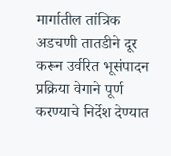मार्गातील तांत्रिक अडचणी तातडीने दूर करून उर्वरित भूसंपादन प्रक्रिया वेगाने पूर्ण करण्याचे निर्देश देण्यात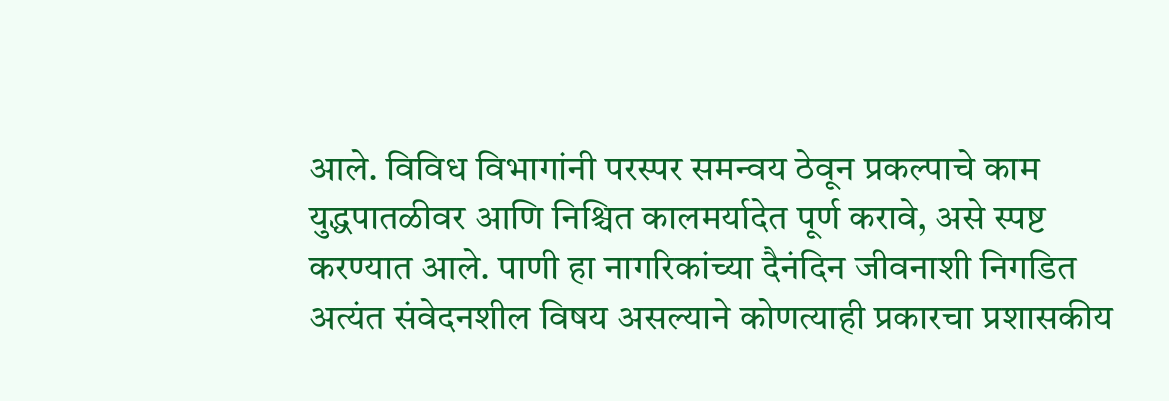आले. विविध विभागांनी परस्पर समन्वय ठेवून प्रकल्पाचे काम युद्धपातळीवर आणि निश्चित कालमर्यादेत पूर्ण करावे, असे स्पष्ट करण्यात आले. पाणी हा नागरिकांच्या दैनंदिन जीवनाशी निगडित अत्यंत संवेदनशील विषय असल्याने कोणत्याही प्रकारचा प्रशासकीय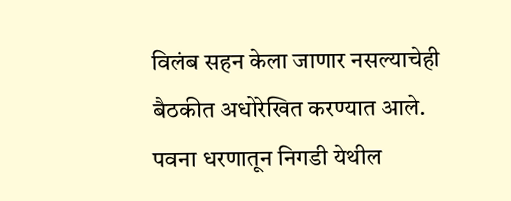विलंब सहन केला जाणार नसल्याचेही बैठकीत अधोरेखित करण्यात आले.
पवना धरणातून निगडी येथील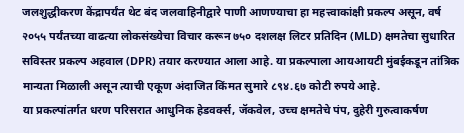जलशुद्धीकरण केंद्रापर्यंत थेट बंद जलवाहिनीद्वारे पाणी आणण्याचा हा महत्त्वाकांक्षी प्रकल्प असून, वर्ष २०५५ पर्यंतच्या वाढत्या लोकसंख्येचा विचार करून ७५० दशलक्ष लिटर प्रतिदिन (MLD) क्षमतेचा सुधारित सविस्तर प्रकल्प अहवाल (DPR) तयार करण्यात आला आहे. या प्रकल्पाला आयआयटी मुंबईकडून तांत्रिक मान्यता मिळाली असून त्याची एकूण अंदाजित किंमत सुमारे ८९४.६७ कोटी रुपये आहे.
या प्रकल्पांतर्गत धरण परिसरात आधुनिक हेडवर्क्स, जॅकवेल, उच्च क्षमतेचे पंप, दुहेरी गुरुत्वाकर्षण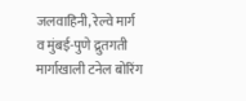जलवाहिनी, रेल्वे मार्ग व मुंबई-पुणे द्रुतगती मार्गाखाली टनेल बोरिंग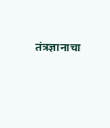तंत्रज्ञानाचा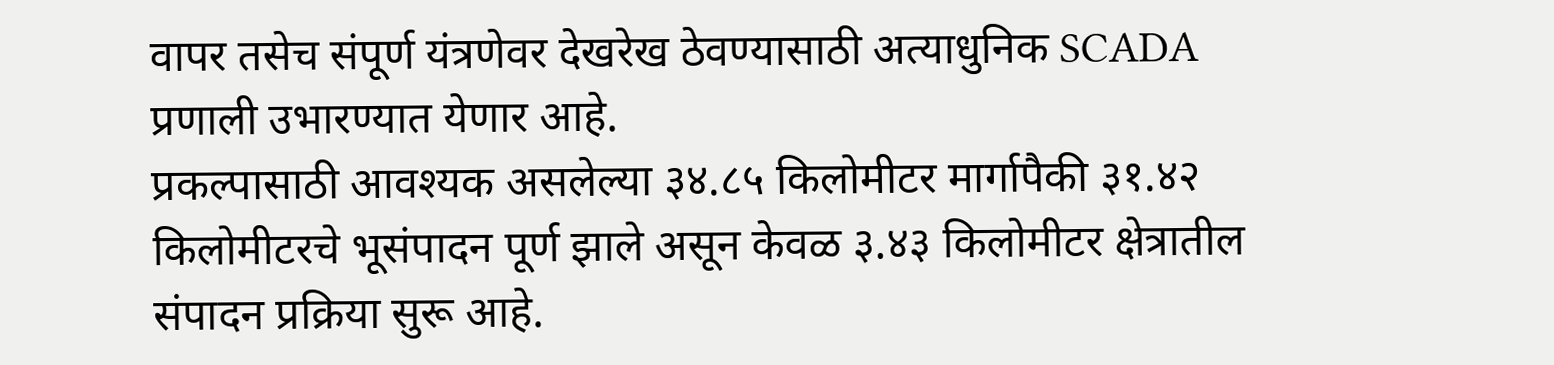वापर तसेच संपूर्ण यंत्रणेवर देखरेख ठेवण्यासाठी अत्याधुनिक SCADA प्रणाली उभारण्यात येणार आहे.
प्रकल्पासाठी आवश्यक असलेल्या ३४.८५ किलोमीटर मार्गापैकी ३१.४२ किलोमीटरचे भूसंपादन पूर्ण झाले असून केवळ ३.४३ किलोमीटर क्षेत्रातील संपादन प्रक्रिया सुरू आहे.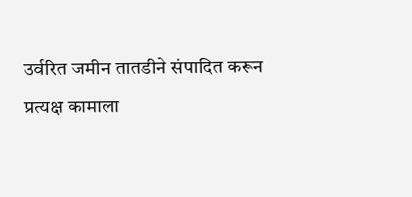उर्वरित जमीन तातडीने संपादित करून प्रत्यक्ष कामाला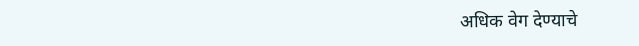अधिक वेग देण्याचे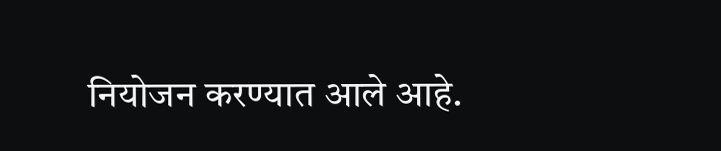नियोजन करण्यात आले आहे.